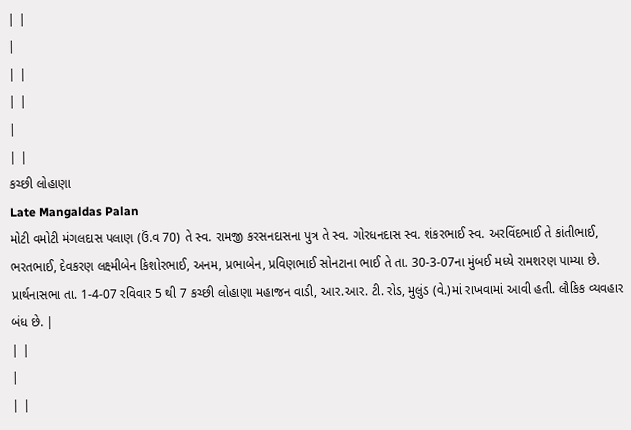| |
|
| |
| |
|
| |
કચ્છી લોહાણા
Late Mangaldas Palan
મોટી વમોટી મંગલદાસ પલાણ (ઉં.વ 70) તે સ્વ. રામજી કરસનદાસના પુત્ર તે સ્વ. ગોરધનદાસ સ્વ. શંકરભાઈ સ્વ. અરવિંદભાઈ તે કાંતીભાઈ, ભરતભાઈ, દેવકરણ લક્ષ્મીબેન કિશોરભાઈ, અનમ, પ્રભાબેન, પ્રવિણભાઈ સોનટાના ભાઈ તે તા. 30-3-07ના મુંબઈ મધ્યે રામશરણ પામ્યા છે. પ્રાર્થનાસભા તા. 1-4-07 રવિવાર 5 થી 7 કચ્છી લોહાણા મહાજન વાડી, આર.આર. ટી. રોડ, મુલુંડ (વે.)માં રાખવામાં આવી હતી. લૌકિક વ્યવહાર બંધ છે. |
| |
|
| |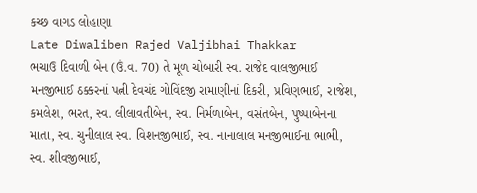કચ્છ વાગડ લોહાણા
Late Diwaliben Rajed Valjibhai Thakkar
ભચાઉ દિવાળી બેન (ઉં.વ. 70) તે મૂળ ચોબારી સ્વ. રાજેદ વાલજીભાઈ મનજીભાઈ ઠક્કરનાં પત્ની દેવચંદ ગોવિંદજી રામાણીનાં દિકરી, પ્રવિણભાઈ, રાજેશ, કમલેશ, ભરત, સ્વ. લીલાવતીબેન, સ્વ. નિર્મળાબેન, વસંતબેન, પુષ્પાબેનના માતા, સ્વ. ચુનીલાલ સ્વ. વિશનજીભાઈ, સ્વ. નાનાલાલ મનજીભાઈના ભાભી, સ્વ. શીવજીભાઈ,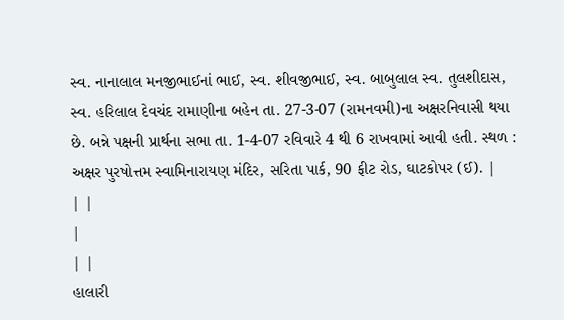સ્વ. નાનાલાલ મનજીભાઈનાં ભાઈ, સ્વ. શીવજીભાઈ, સ્વ. બાબુલાલ સ્વ. તુલશીદાસ, સ્વ. હરિલાલ દેવચંદ રામાણીના બહેન તા. 27-3-07 (રામનવમી)ના અક્ષરનિવાસી થયા છે. બન્ને પક્ષની પ્રાર્થના સભા તા. 1-4-07 રવિવારે 4 થી 6 રાખવામાં આવી હતી. સ્થળ : અક્ષર પુરષોત્તમ સ્વામિનારાયણ મંદિર, સરિતા પાર્ક, 90 ફીટ રોડ, ઘાટકોપર (ઈ). |
| |
|
| |
હાલારી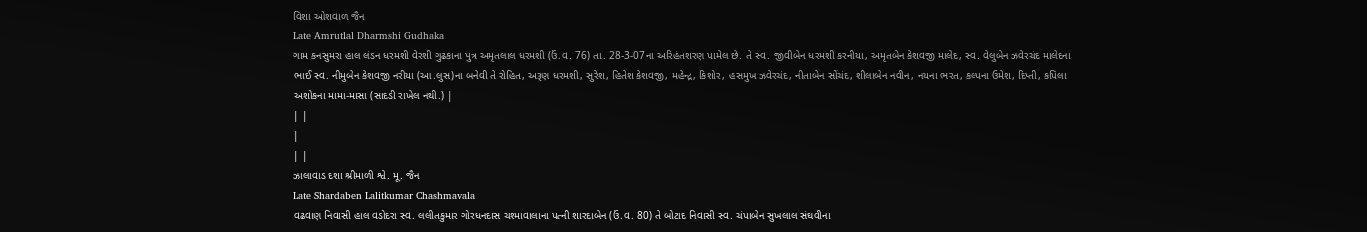વિશા ઓશવાળ જૈન
Late Amrutlal Dharmshi Gudhaka
ગામ કનસુમરા હાલ લંડન ધરમશી વેરશી ગુઢકાના પુત્ર અમૃતલાલ ધરમશી (ઉં.વ. 76) તા. 28-3-07ના અરિહંતશરણ પામેલ છે. તે સ્વ. જીવીબેન ધરમશી કરનીયા, અમૃતબેન કેશવજી માલેદ, સ્વ. વેલુબેન ઝવેરચંદ માલેદના ભાઈ સ્વ. નીમુબેન કેશવજી નરીયા (આ.લુસ)ના બનેવી તે રોહિત, અરૂણ ધરમશી, સુરેશ, હિતેશ કેશવજી, મહેન્દ્ર, કિશોર, હસમુખ ઝવેરચંદ, નીતાબેન સોંચંદ, શીલાબેન નવીન, નયના ભરત, કલ્પના ઉમેશ, દિપ્તી, કપિલા અશોકના મામા-માસા (સાદડી રાખેલ નથી.) |
| |
|
| |
ઝાલાવાડ દશા શ્રીમાળી શ્વે. મૂ. જૈન
Late Shardaben Lalitkumar Chashmavala
વઢવાણ નિવાસી હાલ વડોદરા સ્વ. લલીતકુમાર ગોરધનદાસ ચશ્માવાલાના પત્ની શારદાબેન (ઉં.વ. 80) તે બોટાદ નિવાસી સ્વ. ચંપાબેન સુખલાલ સંઘવીના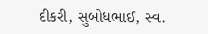દીકરી, સુબોધભાઈ, સ્વ.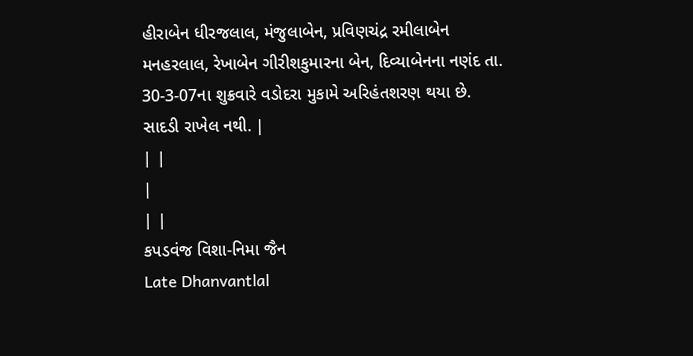હીરાબેન ધીરજલાલ, મંજુલાબેન, પ્રવિણચંદ્ર રમીલાબેન મનહરલાલ, રેખાબેન ગીરીશકુમારના બેન, દિવ્યાબેનના નણંદ તા. 30-3-07ના શુક્રવારે વડોદરા મુકામે અરિહંતશરણ થયા છે. સાદડી રાખેલ નથી. |
| |
|
| |
કપડવંજ વિશા-નિમા જૈન
Late Dhanvantlal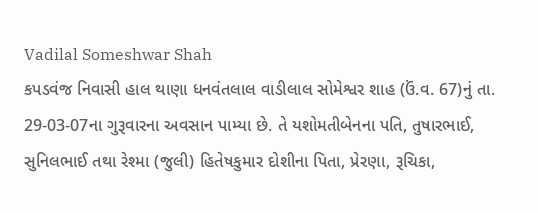Vadilal Someshwar Shah
કપડવંજ નિવાસી હાલ થાણા ધનવંતલાલ વાડીલાલ સોમેશ્વર શાહ (ઉં.વ. 67)નું તા. 29-03-07ના ગુરૂવારના અવસાન પામ્યા છે. તે યશોમતીબેનના પતિ, તુષારભાઈ, સુનિલભાઈ તથા રેશ્મા (જુલી) હિતેષકુમાર દોશીના પિતા, પ્રેરણા, રૂચિકા,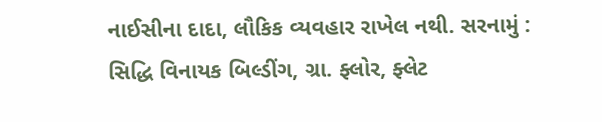નાઈસીના દાદા, લૌકિક વ્યવહાર રાખેલ નથી. સરનામું : સિદ્ધિ વિનાયક બિલ્ડીંગ, ગ્રા. ફ્લોર, ફ્લેટ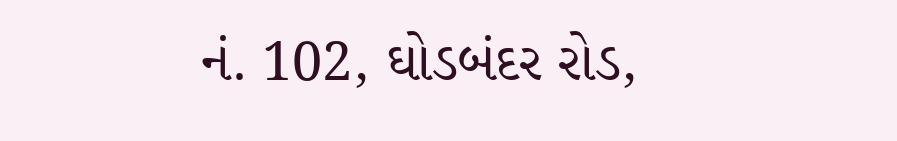નં. 102, ઘોડબંદર રોડ,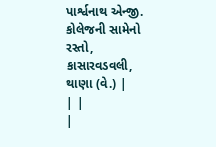પાર્શ્વનાથ એન્જી. કોલેજની સામેનો રસ્તો, કાસારવડવલી, થાણા (વે.) |
| |
|